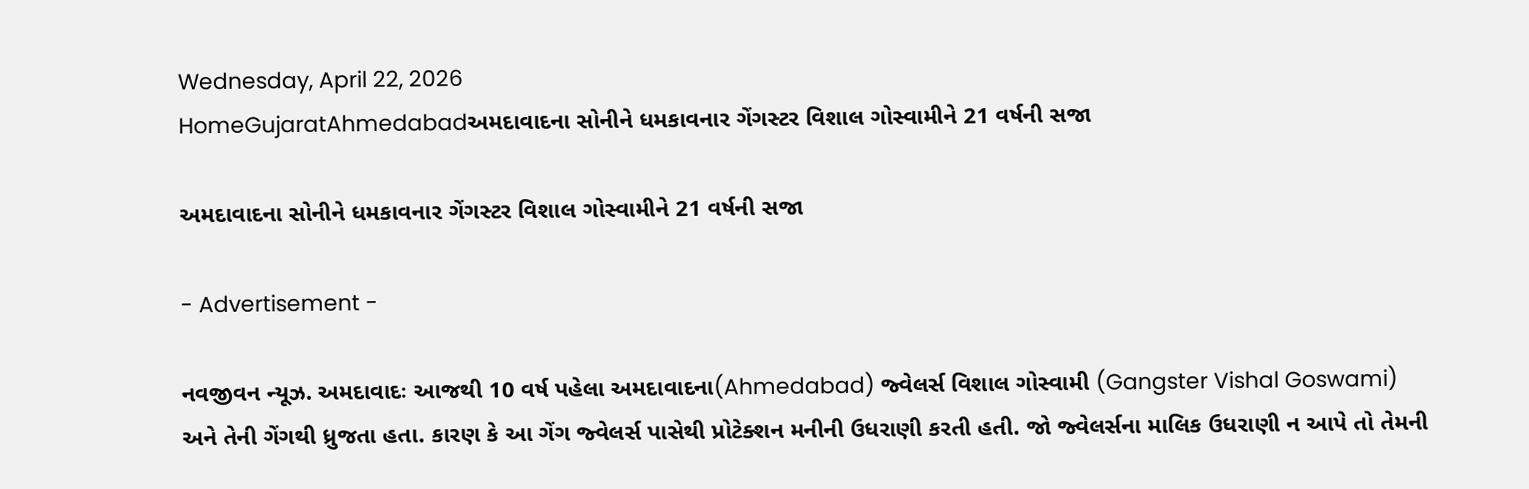Wednesday, April 22, 2026
HomeGujaratAhmedabadઅમદાવાદના સોનીને ધમકાવનાર ગેંગસ્ટર વિશાલ ગોસ્વામીને 21 વર્ષની સજા

અમદાવાદના સોનીને ધમકાવનાર ગેંગસ્ટર વિશાલ ગોસ્વામીને 21 વર્ષની સજા

- Advertisement -

નવજીવન ન્યૂઝ. અમદાવાદઃ આજથી 10 વર્ષ પહેલા અમદાવાદના(Ahmedabad) જ્વેલર્સ વિશાલ ગોસ્વામી (Gangster Vishal Goswami) અને તેની ગેંગથી ધ્રુજતા હતા. કારણ કે આ ગેંગ જ્વેલર્સ પાસેથી પ્રોટેક્શન મનીની ઉધરાણી કરતી હતી. જો જ્વેલર્સના માલિક ઉધરાણી ન આપે તો તેમની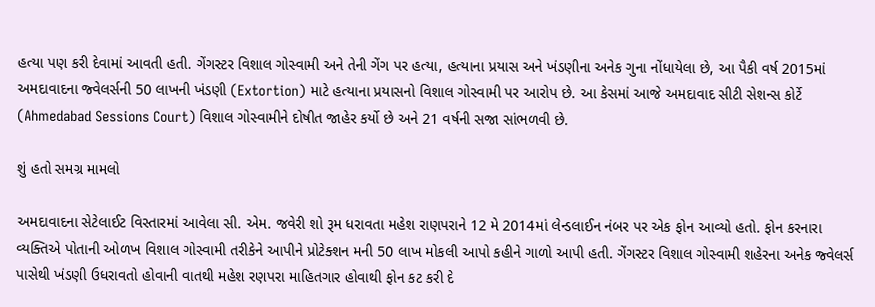હત્યા પણ કરી દેવામાં આવતી હતી. ગેંગસ્ટર વિશાલ ગોસ્વામી અને તેની ગેંગ પર હત્યા, હત્યાના પ્રયાસ અને ખંડણીના અનેક ગુના નોંધાયેલા છે, આ પૈકી વર્ષ 2015માં અમદાવાદના જ્વેલર્સની 50 લાખની ખંડણી (Extortion) માટે હત્યાના પ્રયાસનો વિશાલ ગોસ્વામી પર આરોપ છે. આ કેસમાં આજે અમદાવાદ સીટી સેશન્સ કોર્ટે (Ahmedabad Sessions Court) વિશાલ ગોસ્વામીને દોષીત જાહેર કર્યો છે અને 21 વર્ષની સજા સાંભળવી છે.

શું હતો સમગ્ર મામલો

અમદાવાદના સેટેલાઈટ વિસ્તારમાં આવેલા સી. એમ. જવેરી શો રૂમ ધરાવતા મહેશ રાણપરાને 12 મે 2014માં લેન્ડલાઈન નંબર પર એક ફોન આવ્યો હતો. ફોન કરનારા વ્યક્તિએ પોતાની ઓળખ વિશાલ ગોસ્વામી તરીકેને આપીને પ્રોટેક્શન મની 50 લાખ મોકલી આપો કહીને ગાળો આપી હતી. ગેંગસ્ટર વિશાલ ગોસ્વામી શહેરના અનેક જ્વેલર્સ પાસેથી ખંડણી ઉધરાવતો હોવાની વાતથી મહેશ રણપરા માહિતગાર હોવાથી ફોન કટ કરી દે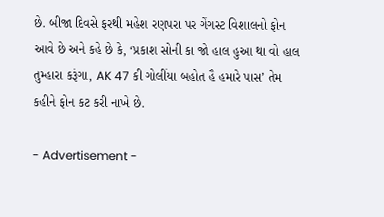છે. બીજા દિવસે ફરથી મહેશ રણપરા પર ગેંગસ્ટ વિશાલનો ફોન આવે છે અને કહે છે કે, ‘પ્રકાશ સોની કા જો હાલ હુઆ થા વો હાલ તુમ્હારા કરૂંગા, AK 47 કી ગોલીંયા બહોત હૈ હમારે પાસ’ તેમ કહીને ફોન કટ કરી નાખે છે.

- Advertisement -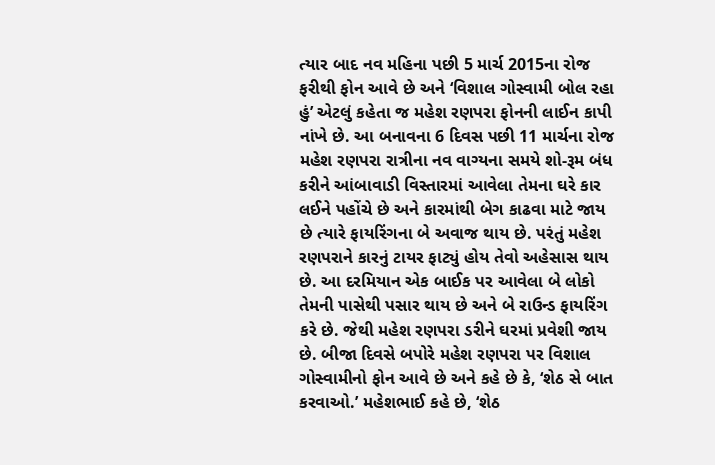ત્યાર બાદ નવ મહિના પછી 5 માર્ચ 2015ના રોજ ફરીથી ફોન આવે છે અને ‘વિશાલ ગોસ્વામી બોલ રહા હું’ એટલું કહેતા જ મહેશ રણપરા ફોનની લાઈન કાપી નાંખે છે. આ બનાવના 6 દિવસ પછી 11 માર્ચના રોજ મહેશ રણપરા રાત્રીના નવ વાગ્યના સમયે શો-રૂમ બંધ કરીને આંબાવાડી વિસ્તારમાં આવેલા તેમના ઘરે કાર લઈને પહોંચે છે અને કારમાંથી બેગ કાઢવા માટે જાય છે ત્યારે ફાયરિંગના બે અવાજ થાય છે. પરંતું મહેશ રણપરાને કારનું ટાયર ફાટ્યું હોય તેવો અહેસાસ થાય છે. આ દરમિયાન એક બાઈક પર આવેલા બે લોકો તેમની પાસેથી પસાર થાય છે અને બે રાઉન્ડ ફાયરિંગ કરે છે. જેથી મહેશ રણપરા ડરીને ઘરમાં પ્રવેશી જાય છે. બીજા દિવસે બપોરે મહેશ રણપરા પર વિશાલ ગોસ્વામીનો ફોન આવે છે અને કહે છે કે, ‘શેઠ સે બાત કરવાઓ.’ મહેશભાઈ કહે છે, ‘શેઠ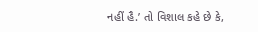નહીં હૈ.’ તો વિશાલ કહે છે કે,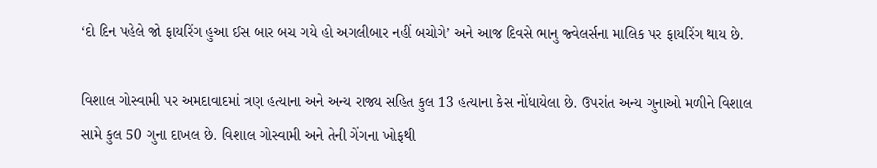‘દો દિન પહેલે જો ફાયરિંગ હુઆ ઈસ બાર બચ ગયે હો અગલીબાર નહીં બચોગે’ અને આજ દિવસે ભાનુ જ્વેલર્સના માલિક પર ફાયરિંગ થાય છે.

વિશાલ ગોસ્વામી પર અમદાવાદમાં ત્રણ હત્યાના અને અન્ય રાજ્ય સહિત કુલ 13 હત્યાના કેસ નોંધાયેલા છે. ઉપરાંત અન્ય ગુનાઓ મળીને વિશાલ સામે કુલ 50 ગુના દાખલ છે. વિશાલ ગોસ્વામી અને તેની ગેંગના ખોફથી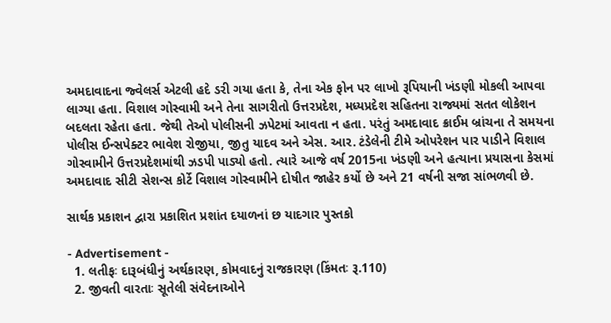અમદાવાદના જ્વેલર્સ એટલી હદે ડરી ગયા હતા કે, તેના એક ફોન પર લાખો રૂપિયાની ખંડણી મોકલી આપવા લાગ્યા હતા. વિશાલ ગોસ્વામી અને તેના સાગરીતો ઉત્તરપ્રદેશ, મધ્યપ્રદેશ સહિતના રાજ્યમાં સતત લોકેશન બદલતા રહેતા હતા. જેથી તેઓ પોલીસની ઝપેટમાં આવતા ન હતા. પરંતું અમદાવાદ ક્રાઈમ બ્રાંચના તે સમયના પોલીસ ઈન્સપેક્ટર ભાવેશ રોજીયા, જીતુ યાદવ અને એસ. આર. ટંડેલેની ટીમે ઓપરેશન પાર પાડીને વિશાલ ગોસ્વામીને ઉત્તરપ્રદેશમાંથી ઝડપી પાડ્યો હતો. ત્યારે આજે વર્ષ 2015ના ખંડણી અને હત્યાના પ્રયાસના કેસમાં અમદાવાદ સીટી સેશન્સ કોર્ટે વિશાલ ગોસ્વામીને દોષીત જાહેર કર્યો છે અને 21 વર્ષની સજા સાંભળવી છે.

સાર્થક પ્રકાશન દ્વારા પ્રકાશિત પ્રશાંત દયાળનાં છ યાદગાર પુસ્તકો

- Advertisement -
  1. લતીફઃ દારૂબંધીનું અર્થકારણ, કોમવાદનું રાજકારણ (કિંમતઃ રૂ.110)
  2. જીવતી વારતાઃ સૂતેલી સંવેદનાઓને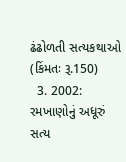ઢંઢોળતી સત્યકથાઓ (કિંમતઃ રૂ.150)
  3. 2002: રમખાણોનું અધૂરું સત્ય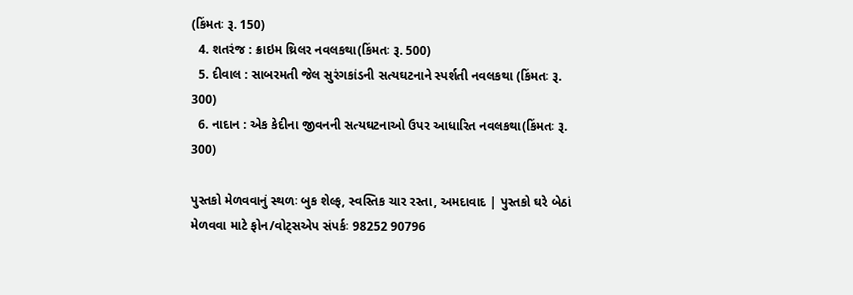(કિંમતઃ રૂ. 150)
  4. શતરંજ : ક્રાઇમ થ્રિલર નવલકથા(કિંમતઃ રૂ. 500)
  5. દીવાલ : સાબરમતી જેલ સુરંગકાંડની સત્યઘટનાને સ્પર્શતી નવલકથા (કિંમતઃ રૂ. 300)
  6. નાદાન : એક કેદીના જીવનની સત્યઘટનાઓ ઉપર આધારિત નવલકથા(કિંમતઃ રૂ. 300)

પુસ્તકો મેળવવાનું સ્થળઃ બુક શેલ્ફ, સ્વસ્તિક ચાર રસ્તા, અમદાવાદ | પુસ્તકો ઘરે બેઠાં મેળવવા માટે ફોન/વોટ્સએપ સંપર્કઃ 98252 90796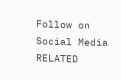Follow on Social Media
RELATED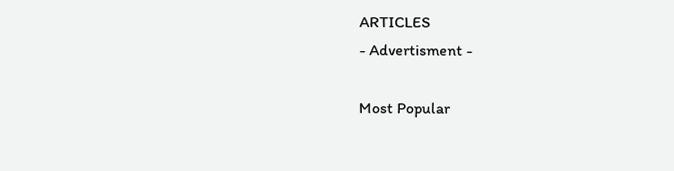ARTICLES
- Advertisment -

Most Popular